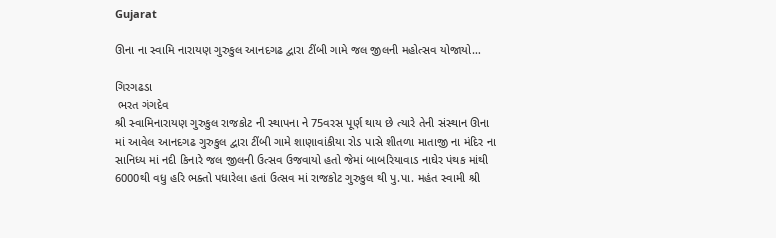Gujarat

ઊના ના સ્વામિ નારાયણ ગુરુકુલ આનદગઢ દ્વારા ટીંબી ગામે જલ જીલની મહોત્સવ યોજાયો…

ગિરગઢડા
 ભરત ગંગદેવ
શ્રી સ્વામિનારાયણ ગુરુકુલ રાજકોટ ની સ્થાપના ને 75વરસ પૂર્ણ થાય છે ત્યારે તેની સંસ્થાન ઊના માં આવેલ આનદગઢ ગુરુકુલ દ્વારા ટીંબી ગામે શાણાવાંકીયા રોડ પાસે શીતળા માતાજી ના મંદિર ના સાનિધ્ય માં નદી કિનારે જલ જીલની ઉત્સવ ઉજવાયો હતો જેમાં બાબરિયાવાડ નાઘેર પંથક માંથી 6000થી વધુ હરિ ભક્તો પધારેલા હતાં ઉત્સવ માં રાજકોટ ગુરુકુલ થી પુ.પા. મહંત સ્વામી શ્રી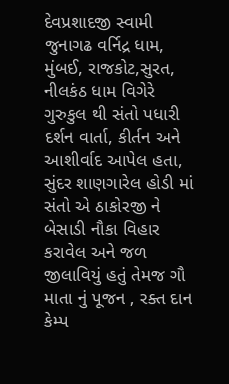દેવપ્રશાદજી સ્વામી જુનાગઢ વર્નિદ્ર ધામ, મુંબઈ, રાજકોટ,સુરત, નીલકંઠ ધામ વિગેરે ગુરુકુલ થી સંતો પધારી દર્શન વાર્તા, કીર્તન અને આશીર્વાદ આપેલ હતા, સુંદર શાણગારેલ હોડી માં સંતો એ ઠાકોરજી ને બેસાડી નૌકા વિહાર કરાવેલ અને જળ જીલાવિયું હતું તેમજ ગૌ માતા નું પૂજન , રક્ત દાન કેમ્પ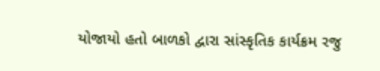યોજાયો હતો બાળકો દ્વારા સાંસ્કૃતિક કાર્યક્રમ રજુ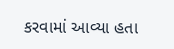કરવામાં આવ્યા હતા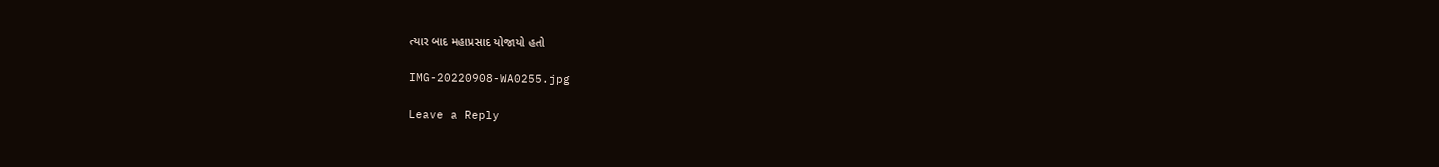ત્યાર બાદ મહાપ્રસાદ યોજાયો હતો

IMG-20220908-WA0255.jpg

Leave a Reply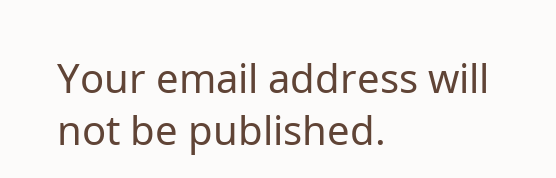Your email address will not be published.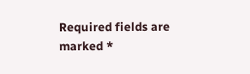Required fields are marked *